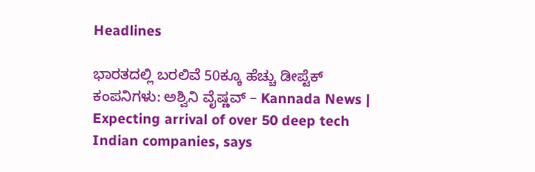Headlines

ಭಾರತದಲ್ಲಿ ಬರಲಿವೆ 50ಕ್ಕೂ ಹೆಚ್ಚು ಡೀಪ್ಟೆಕ್ ಕಂಪನಿಗಳು: ಅಶ್ವಿನಿ ವೈಷ್ಣವ್ – Kannada News | Expecting arrival of over 50 deep tech Indian companies, says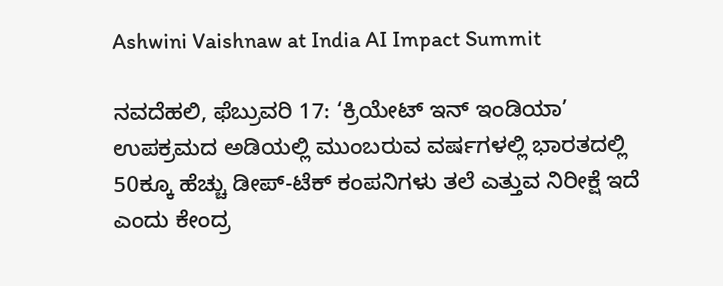Ashwini Vaishnaw at India AI Impact Summit

ನವದೆಹಲಿ, ಫೆಬ್ರುವರಿ 17: ‘ಕ್ರಿಯೇಟ್ ಇನ್ ಇಂಡಿಯಾ’ ಉಪಕ್ರಮದ ಅಡಿಯಲ್ಲಿ ಮುಂಬರುವ ವರ್ಷಗಳಲ್ಲಿ ಭಾರತದಲ್ಲಿ 50ಕ್ಕೂ ಹೆಚ್ಚು ಡೀಪ್-ಟೆಕ್ ಕಂಪನಿಗಳು ತಲೆ ಎತ್ತುವ ನಿರೀಕ್ಷೆ ಇದೆ ಎಂದು ಕೇಂದ್ರ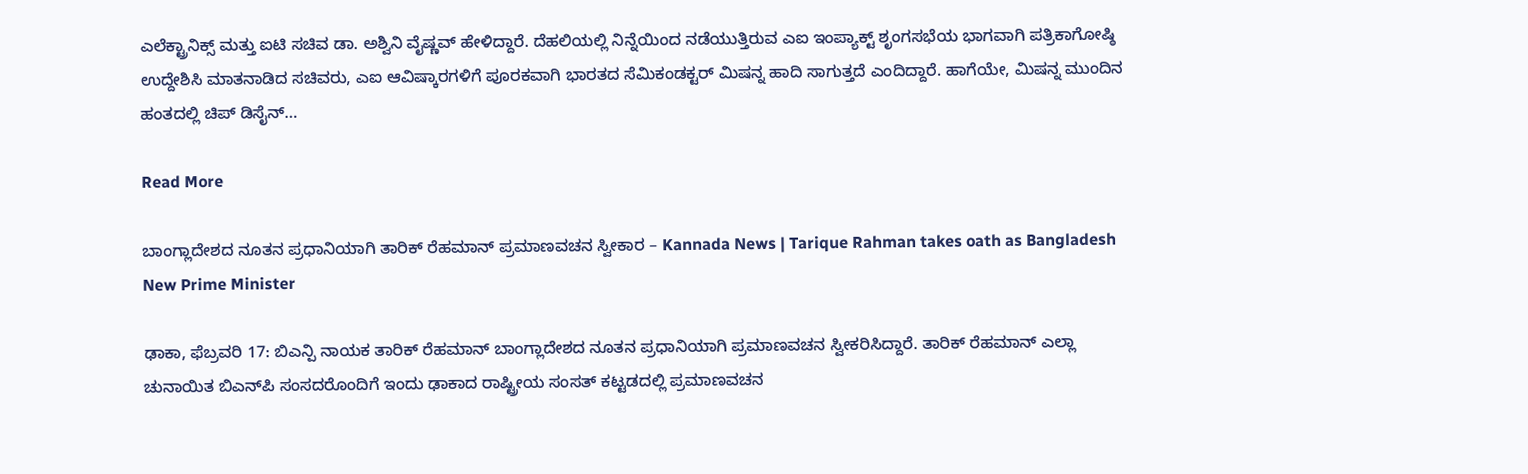ಎಲೆಕ್ಟ್ರಾನಿಕ್ಸ್ ಮತ್ತು ಐಟಿ ಸಚಿವ ಡಾ. ಅಶ್ವಿನಿ ವೈಷ್ಣವ್ ಹೇಳಿದ್ದಾರೆ. ದೆಹಲಿಯಲ್ಲಿ ನಿನ್ನೆಯಿಂದ ನಡೆಯುತ್ತಿರುವ ಎಐ ಇಂಪ್ಯಾಕ್ಟ್ ಶೃಂಗಸಭೆಯ ಭಾಗವಾಗಿ ಪತ್ರಿಕಾಗೋಷ್ಠಿ ಉದ್ದೇಶಿಸಿ ಮಾತನಾಡಿದ ಸಚಿವರು, ಎಐ ಆವಿಷ್ಕಾರಗಳಿಗೆ ಪೂರಕವಾಗಿ ಭಾರತದ ಸೆಮಿಕಂಡಕ್ಟರ್ ಮಿಷನ್ನ ಹಾದಿ ಸಾಗುತ್ತದೆ ಎಂದಿದ್ದಾರೆ. ಹಾಗೆಯೇ, ಮಿಷನ್ನ ಮುಂದಿನ ಹಂತದಲ್ಲಿ ಚಿಪ್ ಡಿಸೈನ್…

Read More

ಬಾಂಗ್ಲಾದೇಶದ ನೂತನ ಪ್ರಧಾನಿಯಾಗಿ ತಾರಿಕ್ ರೆಹಮಾನ್ ಪ್ರಮಾಣವಚನ ಸ್ವೀಕಾರ – Kannada News | Tarique Rahman takes oath as Bangladesh New Prime Minister

ಢಾಕಾ, ಫೆಬ್ರವರಿ 17: ಬಿಎನ್ಪಿ ನಾಯಕ ತಾರಿಕ್ ರೆಹಮಾನ್ ಬಾಂಗ್ಲಾದೇಶದ ನೂತನ ಪ್ರಧಾನಿಯಾಗಿ ಪ್ರಮಾಣವಚನ ಸ್ವೀಕರಿಸಿದ್ದಾರೆ. ತಾರಿಕ್ ರೆಹಮಾನ್ ಎಲ್ಲಾ ಚುನಾಯಿತ ಬಿಎನ್‌ಪಿ ಸಂಸದರೊಂದಿಗೆ ಇಂದು ಢಾಕಾದ ರಾಷ್ಟ್ರೀಯ ಸಂಸತ್ ಕಟ್ಟಡದಲ್ಲಿ ಪ್ರಮಾಣವಚನ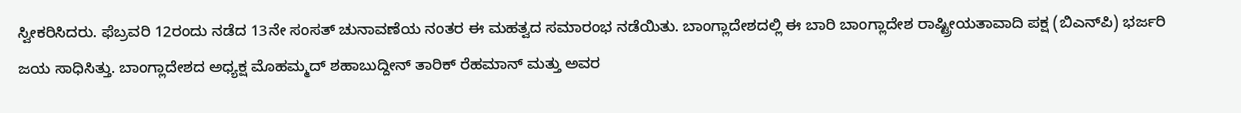ಸ್ವೀಕರಿಸಿದರು. ಫೆಬ್ರವರಿ 12ರಂದು ನಡೆದ 13ನೇ ಸಂಸತ್ ಚುನಾವಣೆಯ ನಂತರ ಈ ಮಹತ್ವದ ಸಮಾರಂಭ ನಡೆಯಿತು. ಬಾಂಗ್ಲಾದೇಶದಲ್ಲಿ ಈ ಬಾರಿ ಬಾಂಗ್ಲಾದೇಶ ರಾಷ್ಟ್ರೀಯತಾವಾದಿ ಪಕ್ಷ (ಬಿಎನ್‌ಪಿ) ಭರ್ಜರಿ ಜಯ ಸಾಧಿಸಿತ್ತು. ಬಾಂಗ್ಲಾದೇಶದ ಅಧ್ಯಕ್ಷ ಮೊಹಮ್ಮದ್ ಶಹಾಬುದ್ದೀನ್ ತಾರಿಕ್ ರೆಹಮಾನ್ ಮತ್ತು ಅವರ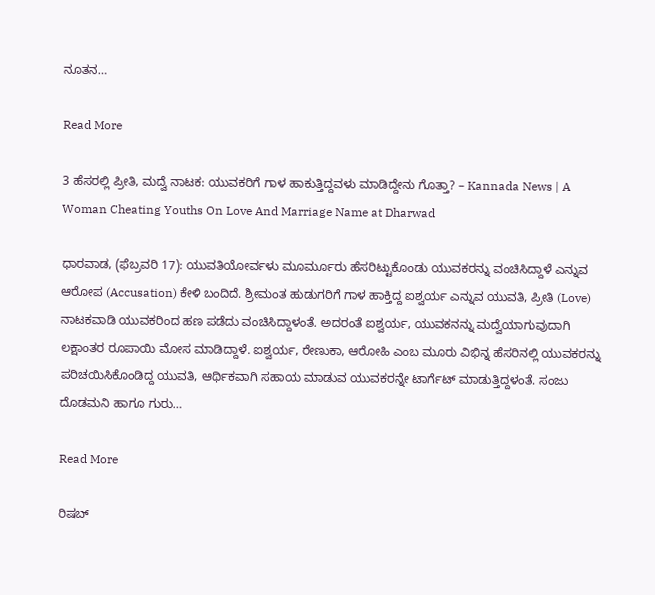ನೂತನ…

Read More

3 ಹೆಸರಲ್ಲಿ ಪ್ರೀತಿ, ಮದ್ವೆ ನಾಟಕ: ಯುವಕರಿಗೆ ಗಾಳ ಹಾಕುತ್ತಿದ್ದವಳು ಮಾಡಿದ್ದೇನು ಗೊತ್ತಾ? – Kannada News | A Woman Cheating Youths On Love And Marriage Name at Dharwad

ಧಾರವಾಡ, (ಫೆಬ್ರವರಿ 17): ಯುವತಿಯೋರ್ವಳು ಮೂರ್ಮೂರು ಹೆಸರಿಟ್ಟುಕೊಂಡು ಯುವಕರನ್ನು ವಂಚಿಸಿದ್ದಾಳೆ ಎನ್ನುವ ಆರೋಪ (Accusation) ಕೇಳಿ ಬಂದಿದೆ. ಶ್ರೀಮಂತ ಹುಡುಗರಿಗೆ ಗಾಳ ಹಾಕ್ತಿದ್ದ ಐಶ್ವರ್ಯ ಎನ್ನುವ ಯುವತಿ, ಪ್ರೀತಿ (Love) ನಾಟಕವಾಡಿ ಯುವಕರಿಂದ ಹಣ ಪಡೆದು ವಂಚಿಸಿದ್ದಾಳಂತೆ. ಅದರಂತೆ ಐಶ್ವರ್ಯ, ಯುವಕನನ್ನು ಮದ್ವೆಯಾಗುವುದಾಗಿ ಲಕ್ಷಾಂತರ ರೂಪಾಯಿ ಮೋಸ ಮಾಡಿದ್ದಾಳೆ. ಐಶ್ವರ್ಯ, ರೇಣುಕಾ, ಆರೋಹಿ ಎಂಬ ಮೂರು ವಿಭಿನ್ನ ಹೆಸರಿನಲ್ಲಿ ಯುವಕರನ್ನು ಪರಿಚಯಿಸಿಕೊಂಡಿದ್ದ ಯುವತಿ, ಆರ್ಥಿಕವಾಗಿ ಸಹಾಯ ಮಾಡುವ ಯುವಕರನ್ನೇ ಟಾರ್ಗೆಟ್ ಮಾಡುತ್ತಿದ್ದಳಂತೆ. ಸಂಜು ದೊಡಮನಿ ಹಾಗೂ ಗುರು…

Read More

ರಿಷಬ್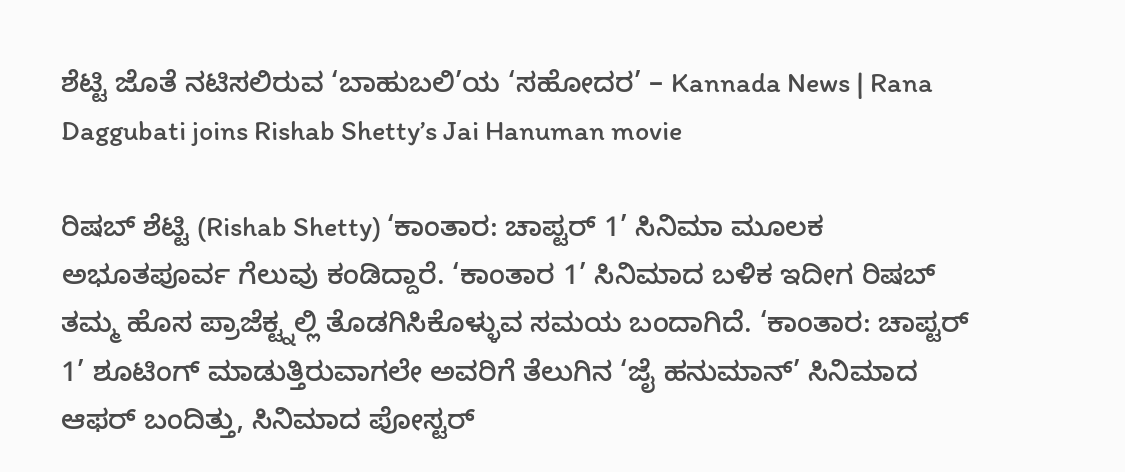ಶೆಟ್ಟಿ ಜೊತೆ ನಟಿಸಲಿರುವ ‘ಬಾಹುಬಲಿ’ಯ ‘ಸಹೋದರ’ – Kannada News | Rana Daggubati joins Rishab Shetty’s Jai Hanuman movie

ರಿಷಬ್ ಶೆಟ್ಟಿ (Rishab Shetty) ‘ಕಾಂತಾರ: ಚಾಪ್ಟರ್ 1’ ಸಿನಿಮಾ ಮೂಲಕ ಅಭೂತಪೂರ್ವ ಗೆಲುವು ಕಂಡಿದ್ದಾರೆ. ‘ಕಾಂತಾರ 1’ ಸಿನಿಮಾದ ಬಳಿಕ ಇದೀಗ ರಿಷಬ್ ತಮ್ಮ ಹೊಸ ಪ್ರಾಜೆಕ್ಟ್ನಲ್ಲಿ ತೊಡಗಿಸಿಕೊಳ್ಳುವ ಸಮಯ ಬಂದಾಗಿದೆ. ‘ಕಾಂತಾರ: ಚಾಪ್ಟರ್ 1’ ಶೂಟಿಂಗ್ ಮಾಡುತ್ತಿರುವಾಗಲೇ ಅವರಿಗೆ ತೆಲುಗಿನ ‘ಜೈ ಹನುಮಾನ್’ ಸಿನಿಮಾದ ಆಫರ್ ಬಂದಿತ್ತು, ಸಿನಿಮಾದ ಪೋಸ್ಟರ್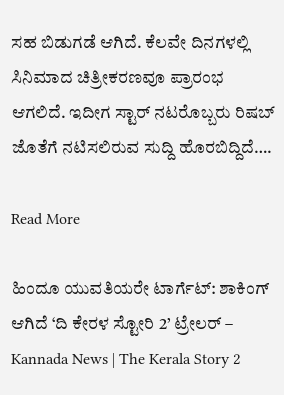ಸಹ ಬಿಡುಗಡೆ ಆಗಿದೆ. ಕೆಲವೇ ದಿನಗಳಲ್ಲಿ ಸಿನಿಮಾದ ಚಿತ್ರೀಕರಣವೂ ಪ್ರಾರಂಭ ಆಗಲಿದೆ. ಇದೀಗ ಸ್ಟಾರ್ ನಟರೊಬ್ಬರು ರಿಷಬ್ ಜೊತೆಗೆ ನಟಿಸಲಿರುವ ಸುದ್ದಿ ಹೊರಬಿದ್ದಿದೆ….

Read More

ಹಿಂದೂ ಯುವತಿಯರೇ ಟಾರ್ಗೆಟ್: ಶಾಕಿಂಗ್ ಆಗಿದೆ ‘ದಿ ಕೇರಳ ಸ್ಟೋರಿ 2’ ಟ್ರೇಲರ್ – Kannada News | The Kerala Story 2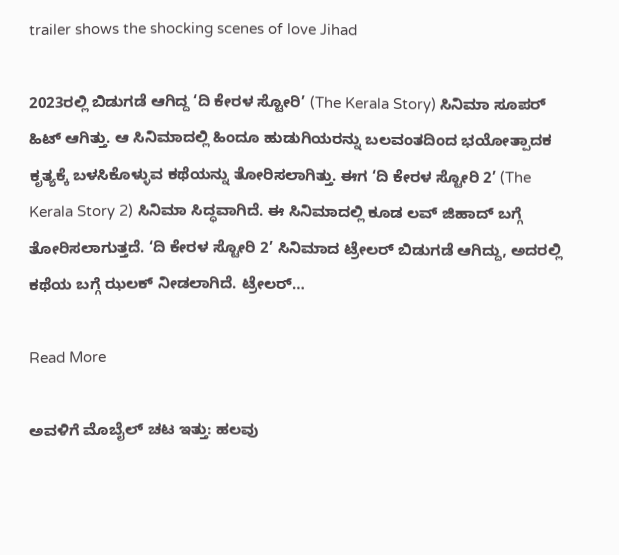trailer shows the shocking scenes of love Jihad

2023ರಲ್ಲಿ ಬಿಡುಗಡೆ ಆಗಿದ್ದ ‘ದಿ ಕೇರಳ ಸ್ಟೋರಿ’ (The Kerala Story) ಸಿನಿಮಾ ಸೂಪರ್ ಹಿಟ್ ಆಗಿತ್ತು. ಆ ಸಿನಿಮಾದಲ್ಲಿ ಹಿಂದೂ ಹುಡುಗಿಯರನ್ನು ಬಲವಂತದಿಂದ ಭಯೋತ್ಪಾದಕ ಕೃತ್ಯಕ್ಕೆ ಬಳಸಿಕೊಳ್ಳುವ ಕಥೆಯನ್ನು ತೋರಿಸಲಾಗಿತ್ತು. ಈಗ ‘ದಿ ಕೇರಳ ಸ್ಟೋರಿ 2’ (The Kerala Story 2) ಸಿನಿಮಾ ಸಿದ್ಧವಾಗಿದೆ. ಈ ಸಿನಿಮಾದಲ್ಲಿ ಕೂಡ ಲವ್ ಜಿಹಾದ್ ಬಗ್ಗೆ ತೋರಿಸಲಾಗುತ್ತದೆ. ‘ದಿ ಕೇರಳ ಸ್ಟೋರಿ 2’ ಸಿನಿಮಾದ ಟ್ರೇಲರ್ ಬಿಡುಗಡೆ ಆಗಿದ್ದು, ಅದರಲ್ಲಿ ಕಥೆಯ ಬಗ್ಗೆ ಝಲಕ್ ನೀಡಲಾಗಿದೆ. ಟ್ರೇಲರ್…

Read More

ಅವಳಿಗೆ ಮೊಬೈಲ್ ಚಟ ಇತ್ತು: ಹಲವು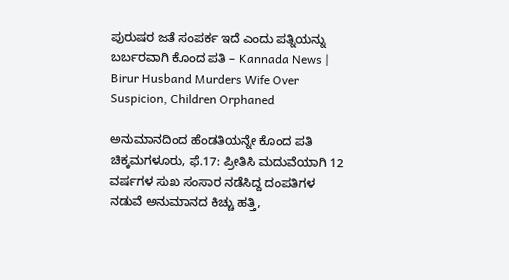ಪುರುಷರ ಜತೆ ಸಂಪರ್ಕ ಇದೆ ಎಂದು ಪತ್ನಿಯನ್ನು ಬರ್ಬರವಾಗಿ ಕೊಂದ ಪತಿ – Kannada News | Birur Husband Murders Wife Over Suspicion, Children Orphaned

ಅನುಮಾನದಿಂದ ಹೆಂಡತಿಯನ್ನೇ ಕೊಂದ ಪತಿ ಚಿಕ್ಕಮಗಳೂರು, ಫೆ.17: ಪ್ರೀತಿಸಿ ಮದುವೆಯಾಗಿ 12 ವರ್ಷಗಳ ಸುಖ ಸಂಸಾರ ನಡೆಸಿದ್ದ ದಂಪತಿಗಳ ನಡುವೆ ಅನುಮಾನದ ಕಿಚ್ಚು ಹತ್ತಿ,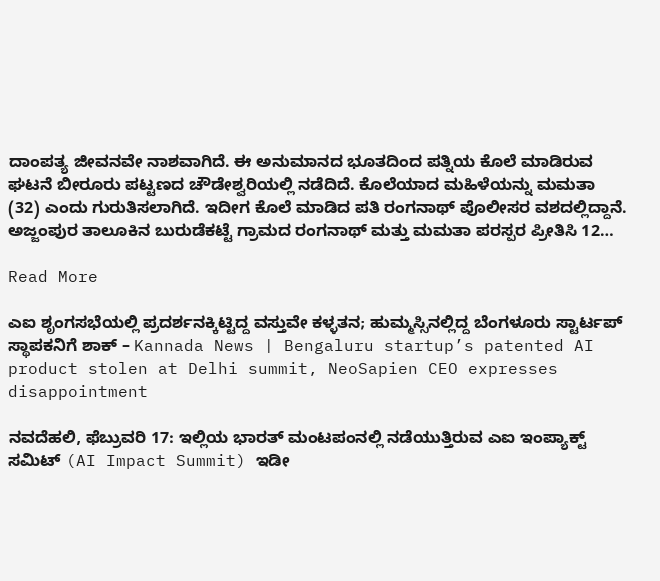ದಾಂಪತ್ಯ ಜೀವನವೇ ನಾಶವಾಗಿದೆ. ಈ ಅನುಮಾನದ ಭೂತದಿಂದ ಪತ್ನಿಯ ಕೊಲೆ ಮಾಡಿರುವ ಘಟನೆ ಬೀರೂರು ಪಟ್ಟಣದ ಚೌಡೇಶ್ವರಿಯಲ್ಲಿ ನಡೆದಿದೆ. ಕೊಲೆಯಾದ ಮಹಿಳೆಯನ್ನು ಮಮತಾ (32) ಎಂದು ಗುರುತಿಸಲಾಗಿದೆ. ಇದೀಗ ಕೊಲೆ ಮಾಡಿದ ಪತಿ ರಂಗನಾಥ್ ಪೊಲೀಸರ ವಶದಲ್ಲಿದ್ದಾನೆ. ಅಜ್ಜಂಪುರ ತಾಲೂಕಿನ ಬುರುಡೆಕಟ್ಟೆ ಗ್ರಾಮದ ರಂಗನಾಥ್ ಮತ್ತು ಮಮತಾ ಪರಸ್ಪರ ಪ್ರೀತಿಸಿ 12…

Read More

ಎಐ ಶೃಂಗಸಭೆಯಲ್ಲಿ ಪ್ರದರ್ಶನಕ್ಕಿಟ್ಟಿದ್ದ ವಸ್ತುವೇ ಕಳ್ಳತನ; ಹುಮ್ಮಸ್ಸಿನಲ್ಲಿದ್ದ ಬೆಂಗಳೂರು ಸ್ಟಾರ್ಟಪ್ ಸ್ಥಾಪಕನಿಗೆ ಶಾಕ್ – Kannada News | Bengaluru startup’s patented AI product stolen at Delhi summit, NeoSapien CEO expresses disappointment

ನವದೆಹಲಿ, ಫೆಬ್ರುವರಿ 17: ಇಲ್ಲಿಯ ಭಾರತ್ ಮಂಟಪಂನಲ್ಲಿ ನಡೆಯುತ್ತಿರುವ ಎಐ ಇಂಪ್ಯಾಕ್ಟ್ ಸಮಿಟ್ (AI Impact Summit) ಇಡೀ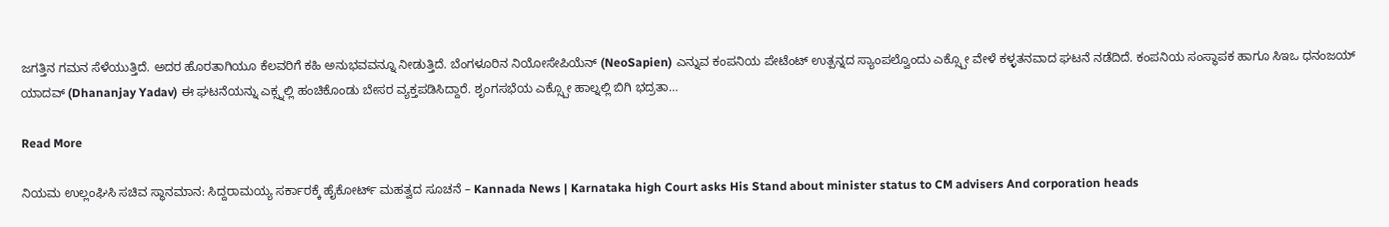ಜಗತ್ತಿನ ಗಮನ ಸೆಳೆಯುತ್ತಿದೆ. ಅದರ ಹೊರತಾಗಿಯೂ ಕೆಲವರಿಗೆ ಕಹಿ ಅನುಭವವನ್ನೂ ನೀಡುತ್ತಿದೆ. ಬೆಂಗಳೂರಿನ ನಿಯೋಸೇಪಿಯೆನ್ (NeoSapien) ಎನ್ನುವ ಕಂಪನಿಯ ಪೇಟೆಂಟ್ ಉತ್ಪನ್ನದ ಸ್ಯಾಂಪಲ್ವೊಂದು ಎಕ್ಸ್ಪೋ ವೇಳೆ ಕಳ್ಳತನವಾದ ಘಟನೆ ನಡೆದಿದೆ. ಕಂಪನಿಯ ಸಂಸ್ಥಾಪಕ ಹಾಗೂ ಸಿಇಒ ಧನಂಜಯ್ ಯಾದವ್ (Dhananjay Yadav) ಈ ಘಟನೆಯನ್ನು ಎಕ್ಸ್ನಲ್ಲಿ ಹಂಚಿಕೊಂಡು ಬೇಸರ ವ್ಯಕ್ತಪಡಿಸಿದ್ದಾರೆ. ಶೃಂಗಸಭೆಯ ಎಕ್ಸ್ಪೋ ಹಾಲ್ನಲ್ಲಿ ಬಿಗಿ ಭದ್ರತಾ…

Read More

ನಿಯಮ ಉಲ್ಲಂಘಿಸಿ ಸಚಿವ ಸ್ಥಾನಮಾನ: ಸಿದ್ದರಾಮಯ್ಯ ಸರ್ಕಾರಕ್ಕೆ ಹೈಕೋರ್ಟ್ ಮಹತ್ವದ ಸೂಚನೆ – Kannada News | Karnataka high Court asks His Stand about minister status to CM advisers And corporation heads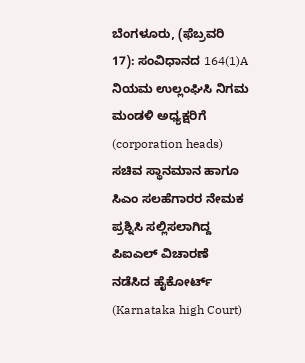ಬೆಂಗಳೂರು, (ಫೆಬ್ರವರಿ 17): ಸಂವಿಧಾನದ 164(1)A ನಿಯಮ ಉಲ್ಲಂಘಿಸಿ ನಿಗಮ ಮಂಡಳಿ ಅಧ್ಯಕ್ಷರಿಗೆ (corporation heads) ಸಚಿವ ಸ್ಥಾನಮಾನ ಹಾಗೂ ಸಿಎಂ ಸಲಹೆಗಾರರ ನೇಮಕ ಪ್ರಶ್ನಿಸಿ ಸಲ್ಲಿಸಲಾಗಿದ್ದ ಪಿಐಎಲ್ ವಿಚಾರಣೆ ನಡೆಸಿದ ಹೈಕೋರ್ಟ್ (Karnataka high Court)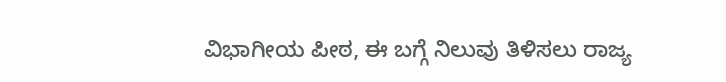ವಿಭಾಗೀಯ ಪೀಠ, ಈ ಬಗ್ಗೆ ನಿಲುವು ತಿಳಿಸಲು ರಾಜ್ಯ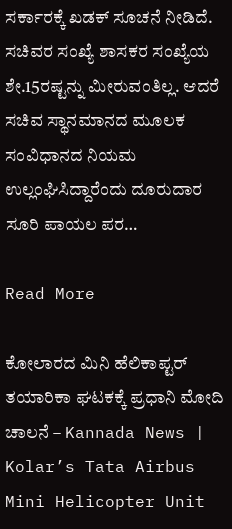ಸರ್ಕಾರಕ್ಕೆ ಖಡಕ್ ಸೂಚನೆ ನೀಡಿದೆ. ಸಚಿವರ ಸಂಖ್ಯೆ ಶಾಸಕರ ಸಂಖ್ಯೆಯ ಶೇ.15ರಷ್ಟನ್ನು ಮೀರುವಂತಿಲ್ಲ. ಆದರೆ ಸಚಿವ ಸ್ಥಾನಮಾನದ ಮೂಲಕ ಸಂವಿಧಾನದ ನಿಯಮ ಉಲ್ಲಂಘಿಸಿದ್ದಾರೆಂದು ದೂರುದಾರ ಸೂರಿ ಪಾಯಲ ಪರ…

Read More

ಕೋಲಾರದ ಮಿನಿ ಹೆಲಿಕಾಪ್ಟರ್ ತಯಾರಿಕಾ ಘಟಕಕ್ಕೆ ಪ್ರಧಾನಿ ಮೋದಿ ಚಾಲನೆ – Kannada News | Kolar’s Tata Airbus Mini Helicopter Unit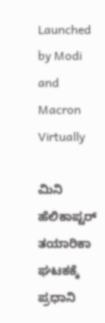Launched by Modi and Macron Virtually

ಮಿನಿ ಹೆಲಿಕಾಪ್ಟರ್ ತಯಾರಿಕಾ ಘಟಕಕ್ಕೆ ಪ್ರಧಾನಿ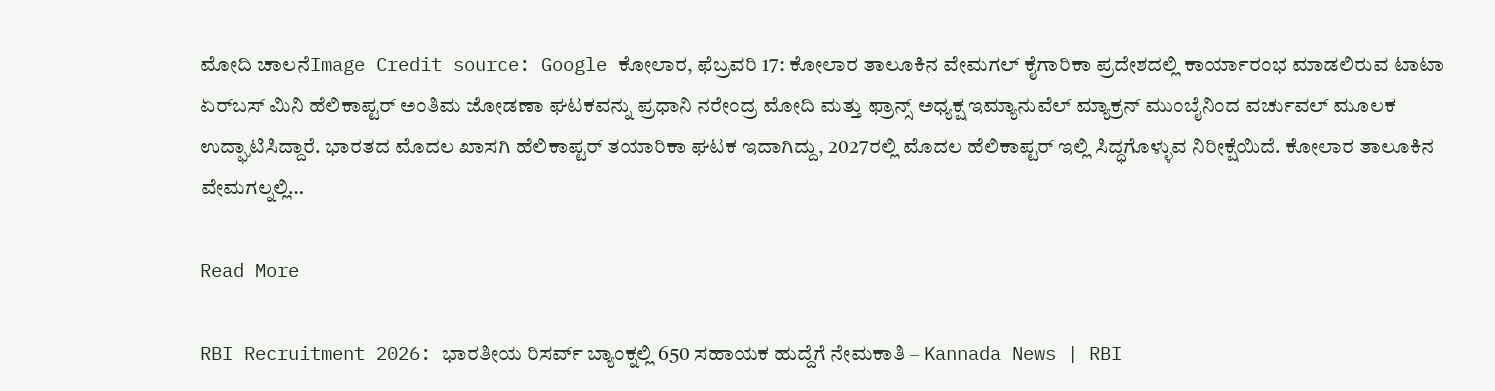ಮೋದಿ ಚಾಲನೆImage Credit source: Google ಕೋಲಾರ, ಫೆಬ್ರವರಿ 17: ಕೋಲಾರ ತಾಲೂಕಿನ ವೇಮಗಲ್ ಕೈಗಾರಿಕಾ ಪ್ರದೇಶದಲ್ಲಿ ಕಾರ್ಯಾರಂಭ ಮಾಡಲಿರುವ ಟಾಟಾ ಏರ್‌ಬಸ್ ಮಿನಿ ಹೆಲಿಕಾಪ್ಟರ್ ಅಂತಿಮ ಜೋಡಣಾ ಘಟಕವನ್ನು ಪ್ರಧಾನಿ ನರೇಂದ್ರ ಮೋದಿ ಮತ್ತು ಫ್ರಾನ್ಸ್ ಅಧ್ಯಕ್ಷ ಇಮ್ಯಾನುವೆಲ್ ಮ್ಯಾಕ್ರನ್ ಮುಂಬೈನಿಂದ ವರ್ಚುವಲ್ ಮೂಲಕ ಉದ್ಘಾಟಿಸಿದ್ದಾರೆ. ಭಾರತದ ಮೊದಲ ಖಾಸಗಿ ಹೆಲಿಕಾಪ್ಟರ್ ತಯಾರಿಕಾ ಘಟಕ ಇದಾಗಿದ್ದು, 2027ರಲ್ಲಿ ಮೊದಲ ಹೆಲಿಕಾಪ್ಟರ್ ಇಲ್ಲಿ ಸಿದ್ಧಗೊಳ್ಳುವ ನಿರೀಕ್ಷೆಯಿದೆ. ಕೋಲಾರ ತಾಲೂಕಿನ ವೇಮಗಲ್ನಲ್ಲಿ…

Read More

RBI Recruitment 2026: ಭಾರತೀಯ ರಿಸರ್ವ್ ಬ್ಯಾಂಕ್ನಲ್ಲಿ 650 ಸಹಾಯಕ ಹುದ್ದೆಗೆ ನೇಮಕಾತಿ – Kannada News | RBI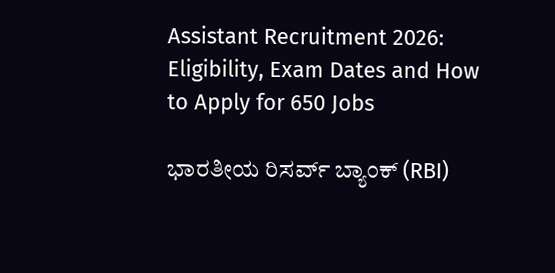Assistant Recruitment 2026: Eligibility, Exam Dates and How to Apply for 650 Jobs

ಭಾರತೀಯ ರಿಸರ್ವ್ ಬ್ಯಾಂಕ್ (RBI)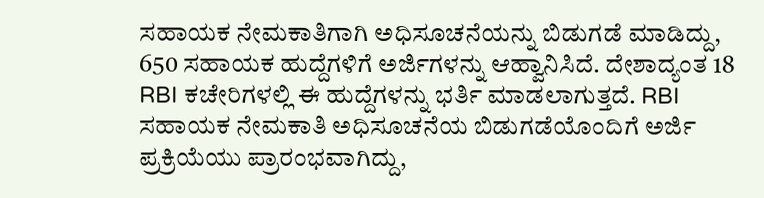ಸಹಾಯಕ ನೇಮಕಾತಿಗಾಗಿ ಅಧಿಸೂಚನೆಯನ್ನು ಬಿಡುಗಡೆ ಮಾಡಿದ್ದು, 650 ಸಹಾಯಕ ಹುದ್ದೆಗಳಿಗೆ ಅರ್ಜಿಗಳನ್ನು ಆಹ್ವಾನಿಸಿದೆ. ದೇಶಾದ್ಯಂತ 18 RBI ಕಚೇರಿಗಳಲ್ಲಿ ಈ ಹುದ್ದೆಗಳನ್ನು ಭರ್ತಿ ಮಾಡಲಾಗುತ್ತದೆ. RBI ಸಹಾಯಕ ನೇಮಕಾತಿ ಅಧಿಸೂಚನೆಯ ಬಿಡುಗಡೆಯೊಂದಿಗೆ ಅರ್ಜಿ ಪ್ರಕ್ರಿಯೆಯು ಪ್ರಾರಂಭವಾಗಿದ್ದು,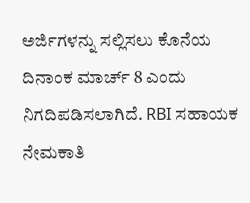ಅರ್ಜಿಗಳನ್ನು ಸಲ್ಲಿಸಲು ಕೊನೆಯ ದಿನಾಂಕ ಮಾರ್ಚ್ 8 ಎಂದು ನಿಗದಿಪಡಿಸಲಾಗಿದೆ. RBI ಸಹಾಯಕ ನೇಮಕಾತಿ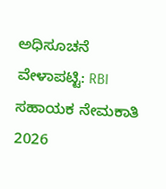ಅಧಿಸೂಚನೆ ವೇಳಾಪಟ್ಟಿ: RBI ಸಹಾಯಕ ನೇಮಕಾತಿ 2026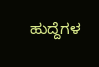ಹುದ್ದೆಗಳ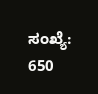ಸಂಖ್ಯೆ: 650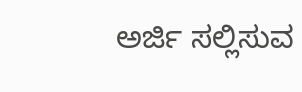ಅರ್ಜಿ ಸಲ್ಲಿಸುವ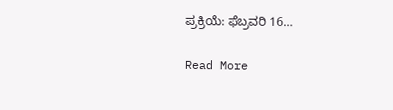ಪ್ರಕ್ರಿಯೆ: ಫೆಬ್ರವರಿ 16…

Read More